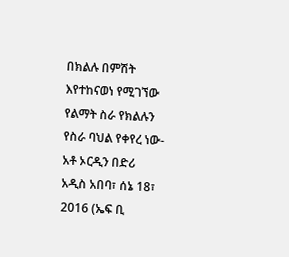በክልሉ በምሽት እየተከናወነ የሚገኘው የልማት ስራ የክልሉን የስራ ባህል የቀየረ ነው-አቶ ኦርዲን በድሪ
አዲስ አበባ፣ ሰኔ 18፣ 2016 (ኤፍ ቢ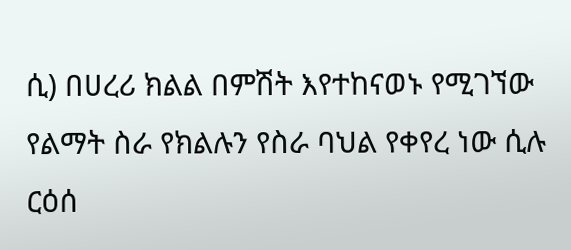ሲ) በሀረሪ ክልል በምሽት እየተከናወኑ የሚገኘው የልማት ስራ የክልሉን የስራ ባህል የቀየረ ነው ሲሉ ርዕሰ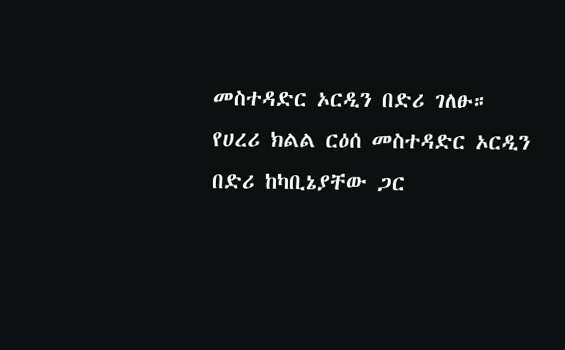መስተዳድር ኦርዲን በድሪ ገለፁ።
የሀረሪ ክልል ርዕሰ መስተዳድር ኦርዲን በድሪ ከካቢኔያቸው ጋር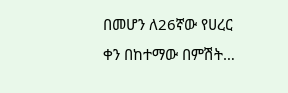በመሆን ለ26ኛው የሀረር ቀን በከተማው በምሽት…